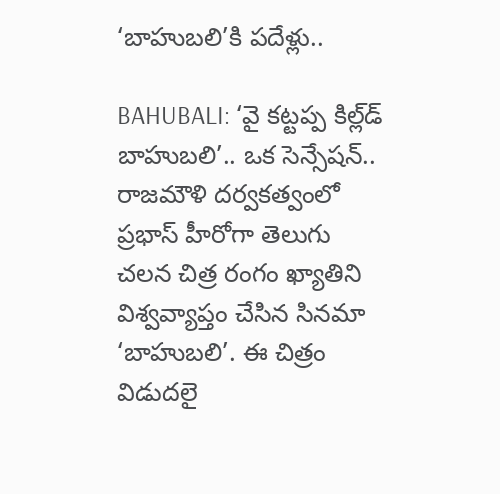‘బాహుబ‌లి’కి ప‌దేళ్లు..

BAHUBALI: ‘వై క‌ట్ట‌ప్ప కిల్ల్‌డ్ బాహుబ‌లి’.. ఒక సెన్సేష‌న్..  రాజ‌మౌళి ద‌ర్వ‌క‌త్వంలో ప్ర‌భాస్ హీరోగా తెలుగు చ‌ల‌న చిత్ర రంగం ఖ్యాతిని విశ్వ‌వ్యాప్తం చేసిన సిన‌మా ‘బాహుబలి’. ఈ చిత్రం విడుద‌లై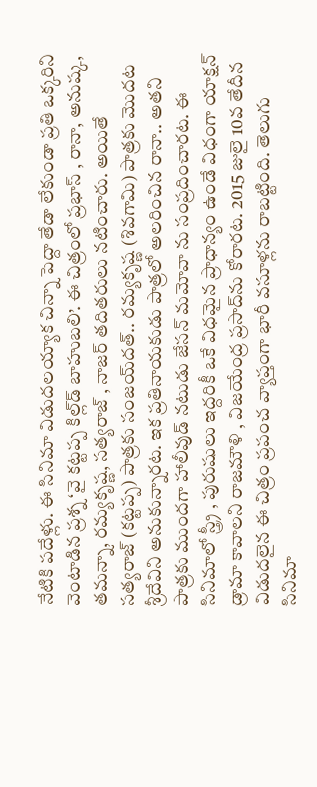నేటికి ప‌దేళ్లు. ఈ సినిమా విడుద‌ల‌య్యాక చిన్నా పెద్దా తేడా లేకుండా ప్ర‌తి ఒక్క‌రిని వెంటాడిన ప్ర‌శ్న ‘వై క‌ట్ట‌ప్ప కిల్ల్‌డ్ బాహుబ‌లి’. ఈ చిత్రంలో ప్ర‌భాస్ , రానా, అనుష్క‌, త‌మ‌న్నా, ర‌మ్య‌కృష్ణ‌, స‌త్య‌రాజ్ , నాజ‌ర్ త‌దిత‌రులు న‌టించారు. అయితే స‌త్య‌రాజ్ (క‌ట్ట‌ప్ప‌) పాత్ర‌కు సంజ‌య్‌ద‌త్.. ర‌మ్య‌కృష్ణ (శివ‌గామి) పాత్ర‌కు మొద‌ట శ్రీ‌దేవిని అనుకున్నార‌ట‌. ఇక ప్ర‌తినాయ‌కుడు పాత్ర‌లో అల‌రించిన రానా.. అత‌ని పాత్ర‌కు ముంద‌గా హాలీవుడ్ న‌టుడు జేస‌న్ మ‌మోవా ను సంప్ర‌దించార‌ట‌. ఈ సినిమాలో స్త్ర్రీ , పురుషులు ఇద్ద‌రికీ ఒకే విధ‌మైన ప్రాధాన్యం ఉండే విధంగా యాక్ష‌న్ డ్రామా కావాల‌ని రాజ‌మౌళి , విజ‌యేంద్ర ప్ర‌సాద్‌ను కోరార‌ట‌. 2015 జులై 10వ తేదీన విడుద‌లైన ఈ చిత్రం ప్ర‌పంచ వ్యాప్తంగా భారీ వ‌సూళ్ల‌ను రాబ‌ట్టింది. తెలుగు సినిమా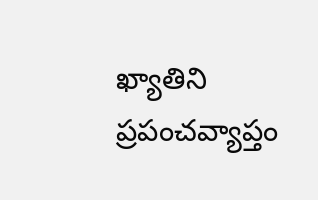ఖ్యాతిని ప్ర‌పంచ‌వ్యాప్తం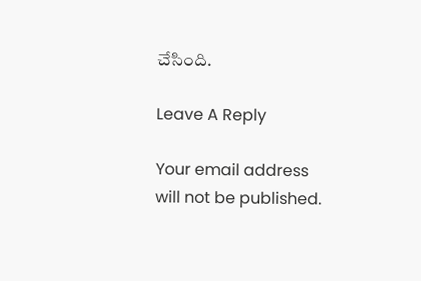చేసింది.

Leave A Reply

Your email address will not be published.